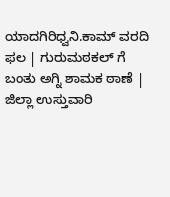ಯಾದಗಿರಿಧ್ವನಿ.ಕಾಮ್ ವರದಿ ಫಲ | ಗುರುಮಠಕಲ್ ಗೆ ಬಂತು ಅಗ್ನಿ ಶಾಮಕ ಠಾಣೆ | ಜಿಲ್ಲಾ ಉಸ್ತುವಾರಿ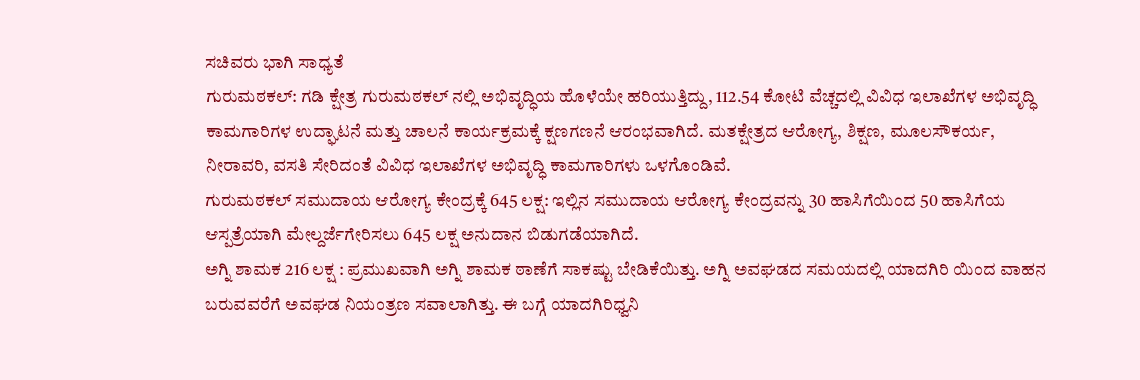ಸಚಿವರು ಭಾಗಿ ಸಾಧ್ಯತೆ
ಗುರುಮಠಕಲ್: ಗಡಿ ಕ್ಷೇತ್ರ ಗುರುಮಠಕಲ್ ನಲ್ಲಿ ಅಭಿವೃದ್ಧಿಯ ಹೊಳೆಯೇ ಹರಿಯುತ್ತಿದ್ದು, 112.54 ಕೋಟಿ ವೆಚ್ಚದಲ್ಲಿ ವಿವಿಧ ಇಲಾಖೆಗಳ ಅಭಿವೃದ್ಧಿ ಕಾಮಗಾರಿಗಳ ಉದ್ಘಾಟನೆ ಮತ್ತು ಚಾಲನೆ ಕಾರ್ಯಕ್ರಮಕ್ಕೆ ಕ್ಷಣಗಣನೆ ಆರಂಭವಾಗಿದೆ. ಮತಕ್ಷೇತ್ರದ ಆರೋಗ್ಯ, ಶಿಕ್ಷಣ, ಮೂಲಸೌಕರ್ಯ, ನೀರಾವರಿ, ವಸತಿ ಸೇರಿದಂತೆ ವಿವಿಧ ಇಲಾಖೆಗಳ ಅಭಿವೃದ್ಧಿ ಕಾಮಗಾರಿಗಳು ಒಳಗೊಂಡಿವೆ.
ಗುರುಮಠಕಲ್ ಸಮುದಾಯ ಆರೋಗ್ಯ ಕೇಂದ್ರಕ್ಕೆ 645 ಲಕ್ಷ: ಇಲ್ಲಿನ ಸಮುದಾಯ ಆರೋಗ್ಯ ಕೇಂದ್ರವನ್ನು 30 ಹಾಸಿಗೆಯಿಂದ 50 ಹಾಸಿಗೆಯ ಆಸ್ಪತ್ರೆಯಾಗಿ ಮೇಲ್ದರ್ಜೆಗೇರಿಸಲು 645 ಲಕ್ಷ ಅನುದಾನ ಬಿಡುಗಡೆಯಾಗಿದೆ.
ಅಗ್ನಿ ಶಾಮಕ 216 ಲಕ್ಷ : ಪ್ರಮುಖವಾಗಿ ಅಗ್ನಿ ಶಾಮಕ ಠಾಣೆಗೆ ಸಾಕಷ್ಟು ಬೇಡಿಕೆಯಿತ್ತು. ಅಗ್ನಿ ಅವಘಡದ ಸಮಯದಲ್ಲಿ ಯಾದಗಿರಿ ಯಿಂದ ವಾಹನ ಬರುವವರೆಗೆ ಅವಘಡ ನಿಯಂತ್ರಣ ಸವಾಲಾಗಿತ್ತು. ಈ ಬಗ್ಗೆ ಯಾದಗಿರಿಧ್ವನಿ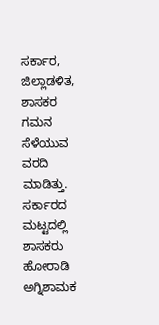ಸರ್ಕಾರ, ಜಿಲ್ಲಾಡಳಿತ, ಶಾಸಕರ ಗಮನ ಸೆಳೆಯುವ ವರದಿ ಮಾಡಿತ್ತು. ಸರ್ಕಾರದ ಮಟ್ಟದಲ್ಲಿ ಶಾಸಕರು ಹೋರಾಡಿ ಅಗ್ನಿಶಾಮಕ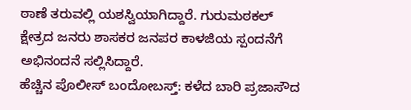ಠಾಣೆ ತರುವಲ್ಲಿ ಯಶಸ್ವಿಯಾಗಿದ್ದಾರೆ. ಗುರುಮಠಕಲ್ ಕ್ಷೇತ್ರದ ಜನರು ಶಾಸಕರ ಜನಪರ ಕಾಳಜಿಯ ಸ್ಪಂದನೆಗೆ ಅಭಿನಂದನೆ ಸಲ್ಲಿಸಿದ್ದಾರೆ.
ಹೆಚ್ಚಿನ ಪೊಲೀಸ್ ಬಂದೋಬಸ್ತ್: ಕಳೆದ ಬಾರಿ ಪ್ರಜಾಸೌದ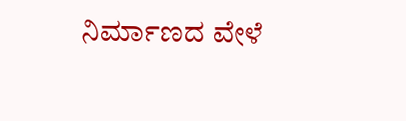ನಿರ್ಮಾಣದ ವೇಳೆ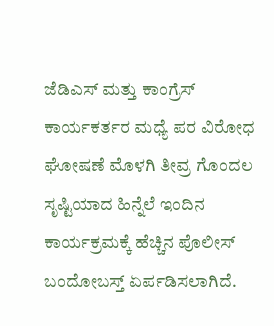ಜೆಡಿಎಸ್ ಮತ್ತು ಕಾಂಗ್ರೆಸ್ ಕಾರ್ಯಕರ್ತರ ಮಧ್ಯೆ ಪರ ವಿರೋಧ ಘೋಷಣೆ ಮೊಳಗಿ ತೀವ್ರ ಗೊಂದಲ ಸೃಷ್ಟಿಯಾದ ಹಿನ್ನೆಲೆ ಇಂದಿನ ಕಾರ್ಯಕ್ರಮಕ್ಕೆ ಹೆಚ್ಚಿನ ಪೊಲೀಸ್ ಬಂದೋಬಸ್ತ್ ಏರ್ಪಡಿಸಲಾಗಿದೆ.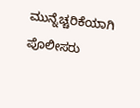ಮುನ್ನೆಚ್ಚರಿಕೆಯಾಗಿ ಪೊಲೀಸರು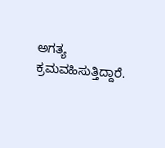ಅಗತ್ಯ ಕ್ರಮವಹಿಸುತ್ತಿದ್ದಾರೆ.